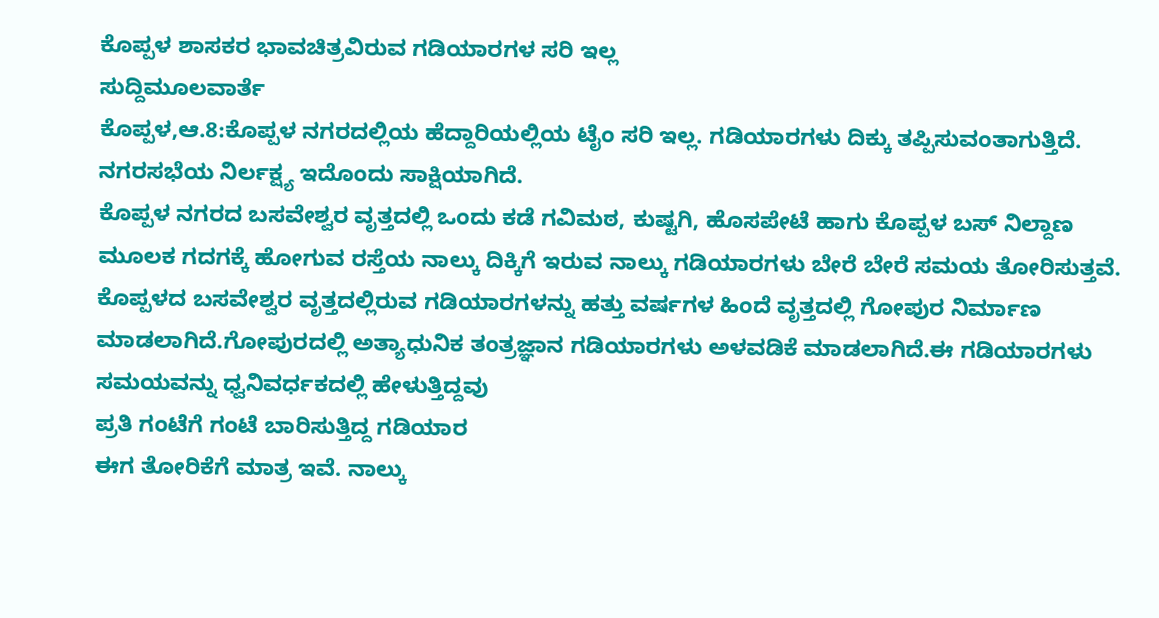ಕೊಪ್ಪಳ ಶಾಸಕರ ಭಾವಚಿತ್ರವಿರುವ ಗಡಿಯಾರಗಳ ಸರಿ ಇಲ್ಲ
ಸುದ್ದಿಮೂಲವಾರ್ತೆ
ಕೊಪ್ಪಳ,ಆ.8:ಕೊಪ್ಪಳ ನಗರದಲ್ಲಿಯ ಹೆದ್ದಾರಿಯಲ್ಲಿಯ ಟೈಂ ಸರಿ ಇಲ್ಲ. ಗಡಿಯಾರಗಳು ದಿಕ್ಕು ತಪ್ಪಿಸುವಂತಾಗುತ್ತಿದೆ. ನಗರಸಭೆಯ ನಿರ್ಲಕ್ಷ್ಯ ಇದೊಂದು ಸಾಕ್ಷಿಯಾಗಿದೆ.
ಕೊಪ್ಪಳ ನಗರದ ಬಸವೇಶ್ವರ ವೃತ್ತದಲ್ಲಿ ಒಂದು ಕಡೆ ಗವಿಮಠ, ಕುಷ್ಟಗಿ, ಹೊಸಪೇಟೆ ಹಾಗು ಕೊಪ್ಪಳ ಬಸ್ ನಿಲ್ದಾಣ ಮೂಲಕ ಗದಗಕ್ಕೆ ಹೋಗುವ ರಸ್ತೆಯ ನಾಲ್ಕು ದಿಕ್ಕಿಗೆ ಇರುವ ನಾಲ್ಕು ಗಡಿಯಾರಗಳು ಬೇರೆ ಬೇರೆ ಸಮಯ ತೋರಿಸುತ್ತವೆ.
ಕೊಪ್ಪಳದ ಬಸವೇಶ್ವರ ವೃತ್ತದಲ್ಲಿರುವ ಗಡಿಯಾರಗಳನ್ನು ಹತ್ತು ವರ್ಷಗಳ ಹಿಂದೆ ವೃತ್ತದಲ್ಲಿ ಗೋಪುರ ನಿರ್ಮಾಣ ಮಾಡಲಾಗಿದೆ.ಗೋಪುರದಲ್ಲಿ ಅತ್ಯಾಧುನಿಕ ತಂತ್ರಜ್ಞಾನ ಗಡಿಯಾರಗಳು ಅಳವಡಿಕೆ ಮಾಡಲಾಗಿದೆ.ಈ ಗಡಿಯಾರಗಳು ಸಮಯವನ್ನು ಧ್ವನಿವರ್ಧಕದಲ್ಲಿ ಹೇಳುತ್ತಿದ್ದವು
ಪ್ರತಿ ಗಂಟೆಗೆ ಗಂಟೆ ಬಾರಿಸುತ್ತಿದ್ದ ಗಡಿಯಾರ
ಈಗ ತೋರಿಕೆಗೆ ಮಾತ್ರ ಇವೆ. ನಾಲ್ಕು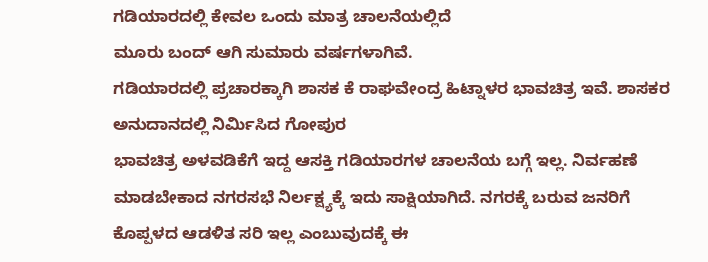ಗಡಿಯಾರದಲ್ಲಿ ಕೇವಲ ಒಂದು ಮಾತ್ರ ಚಾಲನೆಯಲ್ಲಿದೆ
ಮೂರು ಬಂದ್ ಆಗಿ ಸುಮಾರು ವರ್ಷಗಳಾಗಿವೆ.
ಗಡಿಯಾರದಲ್ಲಿ ಪ್ರಚಾರಕ್ಕಾಗಿ ಶಾಸಕ ಕೆ ರಾಘವೇಂದ್ರ ಹಿಟ್ನಾಳರ ಭಾವಚಿತ್ರ ಇವೆ. ಶಾಸಕರ ಅನುದಾನದಲ್ಲಿ ನಿರ್ಮಿಸಿದ ಗೋಪುರ
ಭಾವಚಿತ್ರ ಅಳವಡಿಕೆಗೆ ಇದ್ದ ಆಸಕ್ತಿ ಗಡಿಯಾರಗಳ ಚಾಲನೆಯ ಬಗ್ಗೆ ಇಲ್ಲ. ನಿರ್ವಹಣೆ ಮಾಡಬೇಕಾದ ನಗರಸಭೆ ನಿರ್ಲಕ್ಷ್ಯಕ್ಕೆ ಇದು ಸಾಕ್ಷಿಯಾಗಿದೆ. ನಗರಕ್ಕೆ ಬರುವ ಜನರಿಗೆ ಕೊಪ್ಪಳದ ಆಡಳಿತ ಸರಿ ಇಲ್ಲ ಎಂಬುವುದಕ್ಕೆ ಈ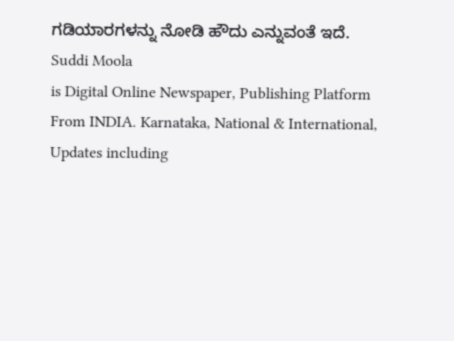ಗಡಿಯಾರಗಳನ್ನು ನೋಡಿ ಹೌದು ಎನ್ನುವಂತೆ ಇದೆ.
Suddi Moola
is Digital Online Newspaper, Publishing Platform From INDIA. Karnataka, National & International, Updates including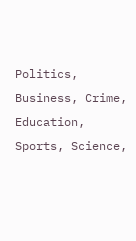Politics, Business, Crime, Education, Sports, Science,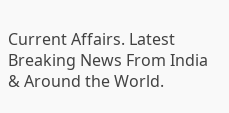Current Affairs. Latest Breaking News From India & Around the World.